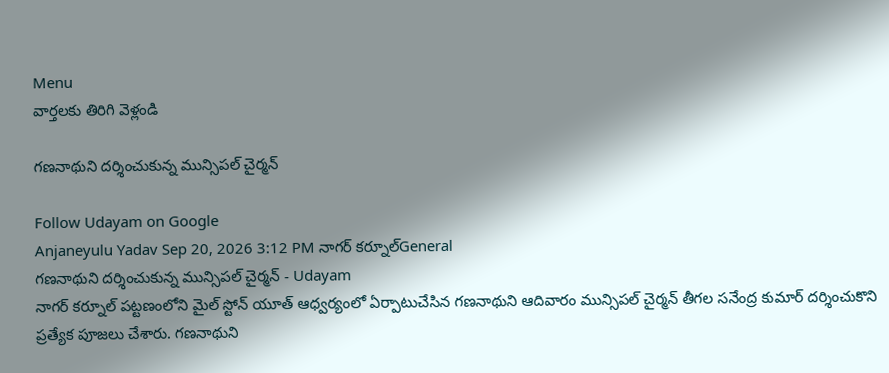Menu
వార్తలకు తిరిగి వెళ్లండి

గణనాథుని దర్శించుకున్న మున్సిపల్ చైర్మన్

Follow Udayam on Google
Anjaneyulu Yadav Sep 20, 2026 3:12 PM నాగర్ కర్నూల్General
గణనాథుని దర్శించుకున్న మున్సిపల్ చైర్మన్ - Udayam
నాగర్ కర్నూల్ పట్టణంలోని మైల్ స్టోన్ యూత్ ఆధ్వర్యంలో ఏర్పాటుచేసిన గణనాథుని ఆదివారం మున్సిపల్ చైర్మన్ తీగల సనేంద్ర కుమార్ దర్శించుకొని ప్రత్యేక పూజలు చేశారు. గణనాథుని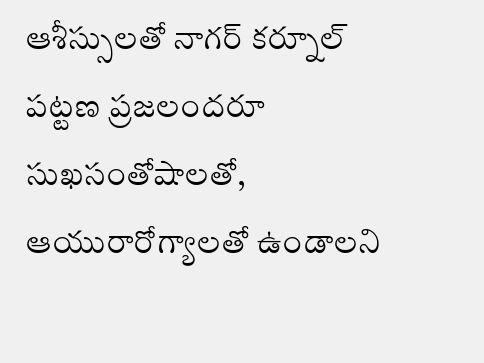ఆశీస్సులతో నాగర్ కర్నూల్ పట్టణ ప్రజలందరూ సుఖసంతోషాలతో, ఆయురారోగ్యాలతో ఉండాలని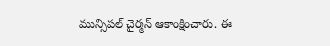మున్సిపల్ చైర్మన్ ఆకాంక్షించారు. ఈ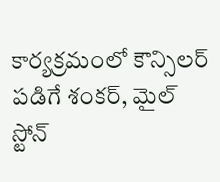కార్యక్రమంలో కౌన్సిలర్ పడిగే శంకర్, మైల్ స్టోన్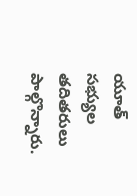యూత్ సభ్యుల తదితరులు పాల్గొన్నారు.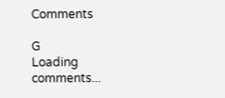Comments

G
Loading comments...